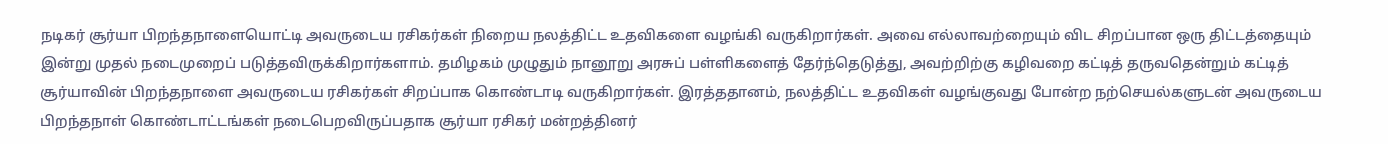நடிகர் சூர்யா பிறந்தநாளையொட்டி அவருடைய ரசிகர்கள் நிறைய நலத்திட்ட உதவிகளை வழங்கி வருகிறார்கள். அவை எல்லாவற்றையும் விட சிறப்பான ஒரு திட்டத்தையும் இன்று முதல் நடைமுறைப் படுத்தவிருக்கிறார்களாம். தமிழகம் முழுதும் நானூறு அரசுப் பள்ளிகளைத் தேர்ந்தெடுத்து, அவற்றிற்கு கழிவறை கட்டித் தருவதென்றும் கட்டித்
சூர்யாவின் பிறந்தநாளை அவருடைய ரசிகர்கள் சிறப்பாக கொண்டாடி வருகிறார்கள். இரத்ததானம், நலத்திட்ட உதவிகள் வழங்குவது போன்ற நற்செயல்களுடன் அவருடைய பிறந்தநாள் கொண்டாட்டங்கள் நடைபெறவிருப்பதாக சூர்யா ரசிகர் மன்றத்தினர்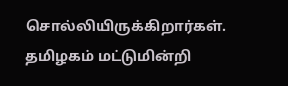சொல்லியிருக்கிறார்கள். தமிழகம் மட்டுமின்றி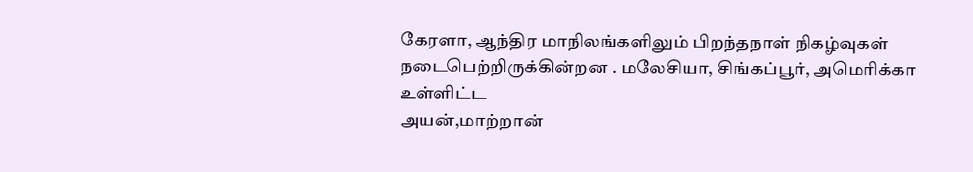கேரளா, ஆந்திர மாநிலங்களிலும் பிறந்தநாள் நிகழ்வுகள் நடைபெற்றிருக்கின்றன . மலேசியா, சிங்கப்பூர், அமெரிக்கா உள்ளிட்ட
அயன்,மாற்றான்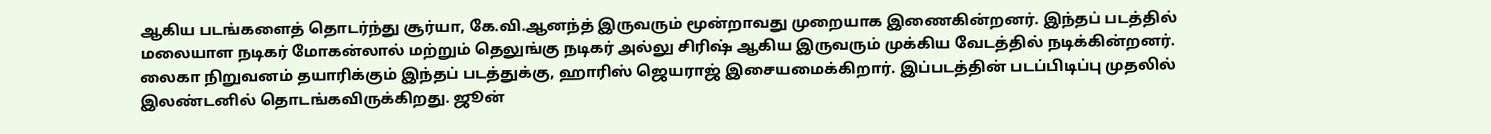ஆகிய படங்களைத் தொடர்ந்து சூர்யா, கே.வி.ஆனந்த் இருவரும் மூன்றாவது முறையாக இணைகின்றனர். இந்தப் படத்தில் மலையாள நடிகர் மோகன்லால் மற்றும் தெலுங்கு நடிகர் அல்லு சிரிஷ் ஆகிய இருவரும் முக்கிய வேடத்தில் நடிக்கின்றனர். லைகா நிறுவனம் தயாரிக்கும் இந்தப் படத்துக்கு, ஹாரிஸ் ஜெயராஜ் இசையமைக்கிறார். இப்படத்தின் படப்பிடிப்பு முதலில் இலண்டனில் தொடங்கவிருக்கிறது. ஜூன்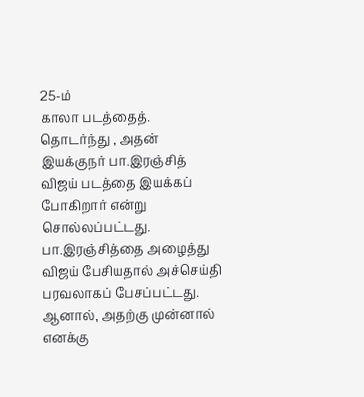25-ம்
காலா படத்தைத். தொடர்ந்து , அதன் இயக்குநர் பா.இரஞ்சித் விஜய் படத்தை இயக்கப் போகிறார் என்று சொல்லப்பட்டது. பா.இரஞ்சித்தை அழைத்து விஜய் பேசியதால் அச்செய்தி பரவலாகப் பேசப்பட்டது. ஆனால், அதற்கு முன்னால் எனக்கு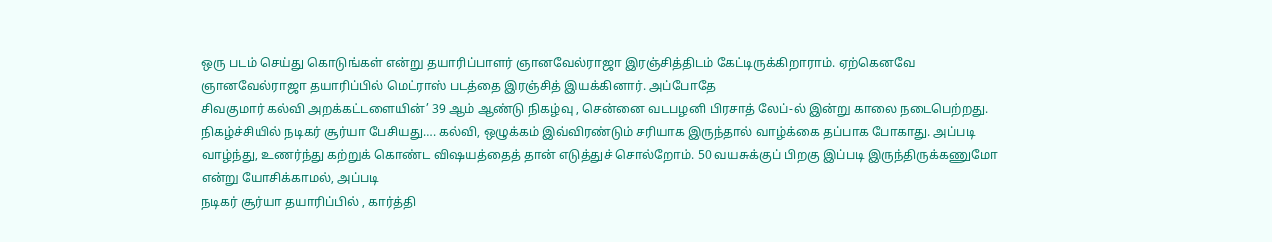ஒரு படம் செய்து கொடுங்கள் என்று தயாரிப்பாளர் ஞானவேல்ராஜா இரஞ்சித்திடம் கேட்டிருக்கிறாராம். ஏற்கெனவே ஞானவேல்ராஜா தயாரிப்பில் மெட்ராஸ் படத்தை இரஞ்சித் இயக்கினார். அப்போதே
சிவகுமார் கல்வி அறக்கட்டளையின்’ 39 ஆம் ஆண்டு நிகழ்வு , சென்னை வடபழனி பிரசாத் லேப்-ல் இன்று காலை நடைபெற்றது. நிகழ்ச்சியில் நடிகர் சூர்யா பேசியது…. கல்வி, ஒழுக்கம் இவ்விரண்டும் சரியாக இருந்தால் வாழ்க்கை தப்பாக போகாது. அப்படி வாழ்ந்து, உணர்ந்து கற்றுக் கொண்ட விஷயத்தைத் தான் எடுத்துச் சொல்றோம். 50 வயசுக்குப் பிறகு இப்படி இருந்திருக்கணுமோ என்று யோசிக்காமல், அப்படி
நடிகர் சூர்யா தயாரிப்பில் , கார்த்தி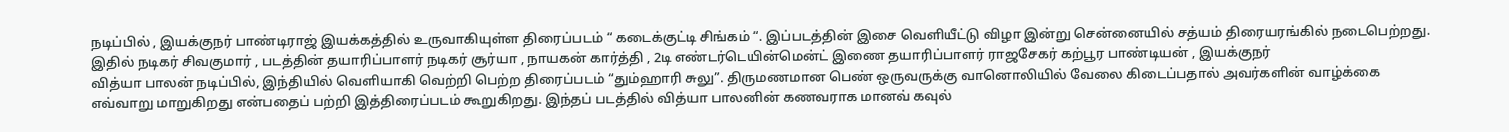நடிப்பில் , இயக்குநர் பாண்டிராஜ் இயக்கத்தில் உருவாகியுள்ள திரைப்படம் “ கடைக்குட்டி சிங்கம் “. இப்படத்தின் இசை வெளியீட்டு விழா இன்று சென்னையில் சத்யம் திரையரங்கில் நடைபெற்றது. இதில் நடிகர் சிவகுமார் , படத்தின் தயாரிப்பாளர் நடிகர் சூர்யா , நாயகன் கார்த்தி , 2டி எண்டர்டெயின்மென்ட் இணை தயாரிப்பாளர் ராஜசேகர் கற்பூர பாண்டியன் , இயக்குநர்
வித்யா பாலன் நடிப்பில், இந்தியில் வெளியாகி வெற்றி பெற்ற திரைப்படம் “தும்ஹாரி சுலு”. திருமணமான பெண் ஒருவருக்கு வானொலியில் வேலை கிடைப்பதால் அவர்களின் வாழ்க்கை எவ்வாறு மாறுகிறது என்பதைப் பற்றி இத்திரைப்படம் கூறுகிறது. இந்தப் படத்தில் வித்யா பாலனின் கணவராக மானவ் கவுல்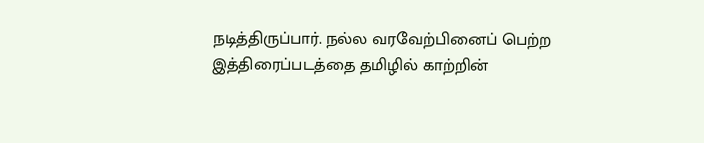நடித்திருப்பார். நல்ல வரவேற்பினைப் பெற்ற இத்திரைப்படத்தை தமிழில் காற்றின்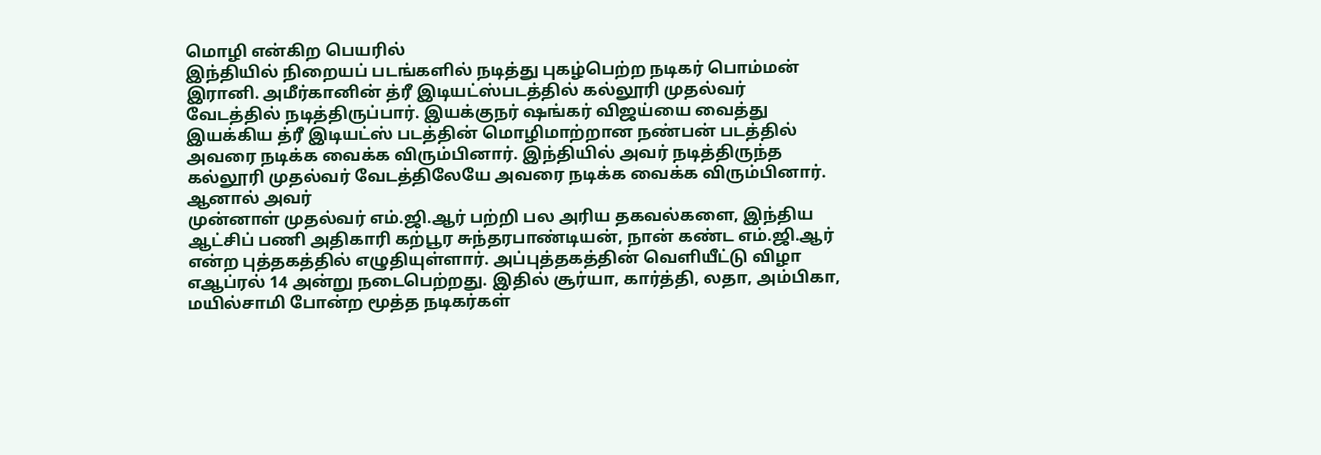மொழி என்கிற பெயரில்
இந்தியில் நிறையப் படங்களில் நடித்து புகழ்பெற்ற நடிகர் பொம்மன் இரானி. அமீர்கானின் த்ரீ இடியட்ஸ்படத்தில் கல்லூரி முதல்வர் வேடத்தில் நடித்திருப்பார். இயக்குநர் ஷங்கர் விஜய்யை வைத்து இயக்கிய த்ரீ இடியட்ஸ் படத்தின் மொழிமாற்றான நண்பன் படத்தில் அவரை நடிக்க வைக்க விரும்பினார். இந்தியில் அவர் நடித்திருந்த கல்லூரி முதல்வர் வேடத்திலேயே அவரை நடிக்க வைக்க விரும்பினார். ஆனால் அவர்
முன்னாள் முதல்வர் எம்.ஜி.ஆர் பற்றி பல அரிய தகவல்களை, இந்திய ஆட்சிப் பணி அதிகாரி கற்பூர சுந்தரபாண்டியன், நான் கண்ட எம்.ஜி.ஆர் என்ற புத்தகத்தில் எழுதியுள்ளார். அப்புத்தகத்தின் வெளியீட்டு விழா எஆப்ரல் 14 அன்று நடைபெற்றது. இதில் சூர்யா, கார்த்தி, லதா, அம்பிகா, மயில்சாமி போன்ற மூத்த நடிகர்கள்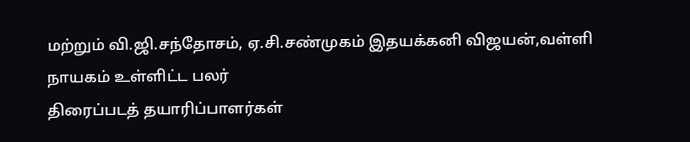மற்றும் வி.ஜி.சந்தோசம், ஏ.சி.சண்முகம் இதயக்கனி விஜயன்,வள்ளி நாயகம் உள்ளிட்ட பலர்
திரைப்படத் தயாரிப்பாளர்கள்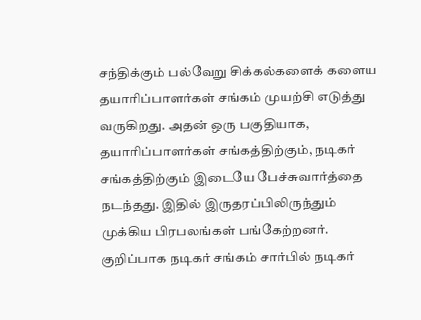சந்திக்கும் பல்வேறு சிக்கல்களைக் களைய தயாரிப்பாளர்கள் சங்கம் முயற்சி எடுத்து வருகிறது. அதன் ஒரு பகுதியாக, தயாரிப்பாளர்கள் சங்கத்திற்கும், நடிகர் சங்கத்திற்கும் இடையே பேச்சுவார்த்தை நடந்தது. இதில் இருதரப்பிலிருந்தும் முக்கிய பிரபலங்கள் பங்கேற்றனர். குறிப்பாக நடிகர் சங்கம் சார்பில் நடிகர்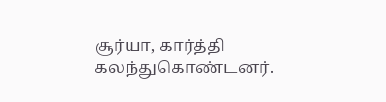சூர்யா, கார்த்தி கலந்துகொண்டனர்.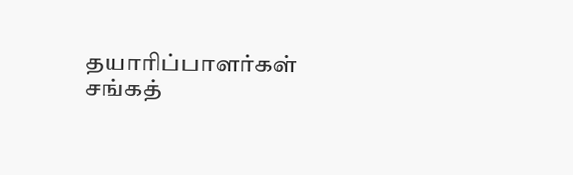தயாரிப்பாளர்கள் சங்கத்